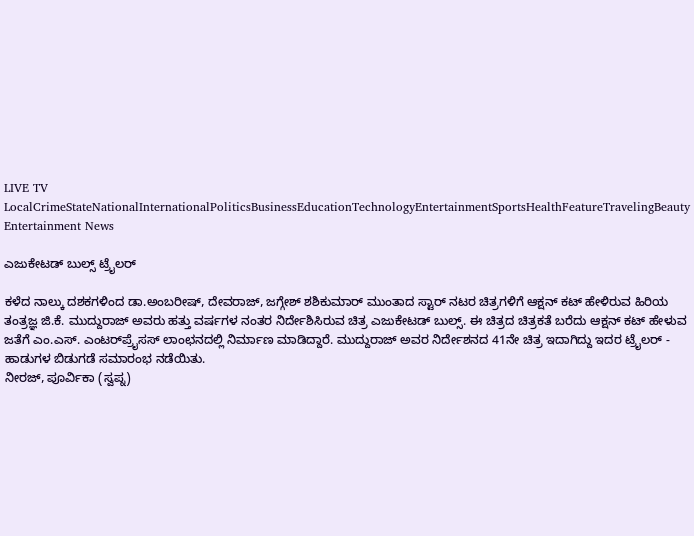LIVE TV LocalCrimeStateNationalInternationalPoliticsBusinessEducationTechnologyEntertainmentSportsHealthFeatureTravelingBeauty
Entertainment News

ಎಜುಕೇಟಡ್ ಬುಲ್ಸ್ ಟ್ರೈಲರ್

ಕಳೆದ ನಾಲ್ಕು ದಶಕಗಳಿಂದ ಡಾ.ಅಂಬರೀಷ್, ದೇವರಾಜ್, ಜಗ್ಗೇಶ್ ಶಶಿಕುಮಾರ್ ಮುಂತಾದ ಸ್ಟಾರ್ ನಟರ ಚಿತ್ರಗಳಿಗೆ ಆಕ್ಷನ್ ಕಟ್ ಹೇಳಿರುವ ಹಿರಿಯ ತಂತ್ರಜ್ಞ ಜಿ.ಕೆ. ಮುದ್ದುರಾಜ್ ಅವರು ಹತ್ತು ವರ್ಷಗಳ ನಂತರ ನಿರ್ದೇಶಿಸಿರುವ ಚಿತ್ರ ಎಜುಕೇಟಡ್ ಬುಲ್ಸ್. ಈ ಚಿತ್ರದ ಚಿತ್ರಕತೆ ಬರೆದು ಆಕ್ಷನ್ ಕಟ್ ಹೇಳುವ ಜತೆಗೆ ಎಂ.ಎಸ್. ಎಂಟರ್‌ಪ್ರೈಸಸ್ ಲಾಂಛನದಲ್ಲಿ ನಿರ್ಮಾಣ ಮಾಡಿದ್ದಾರೆ. ಮುದ್ದುರಾಜ್ ಅವರ ನಿರ್ದೇಶನದ 41ನೇ ಚಿತ್ರ ಇದಾಗಿದ್ದು ಇದರ ಟ್ರೈಲರ್ - ಹಾಡುಗಳ ಬಿಡುಗಡೆ ಸಮಾರಂಭ ನಡೆಯಿತು.
ನೀರಜ್, ಪೂರ್ವಿಕಾ (ಸ್ವಪ್ನ)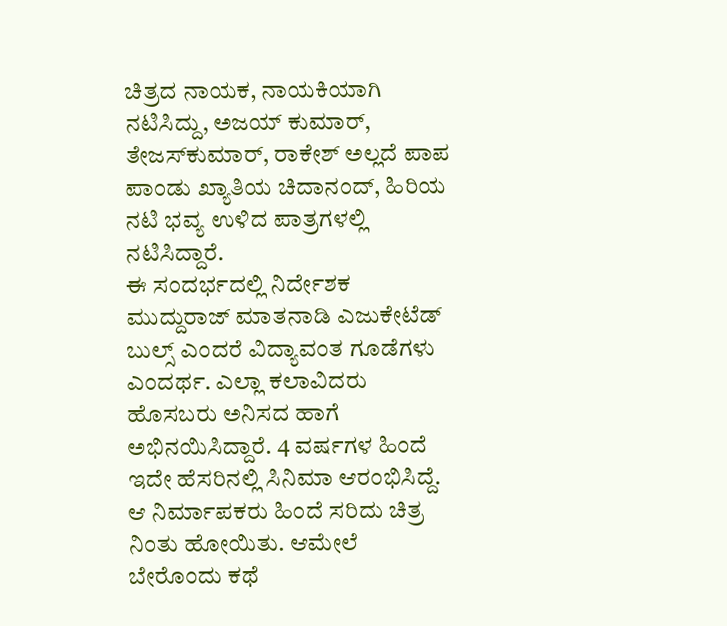ಚಿತ್ರದ ನಾಯಕ, ನಾಯಕಿಯಾಗಿ ನಟಿಸಿದ್ದು, ಅಜಯ್ ಕುಮಾರ್, ತೇಜಸ್‌ಕುಮಾರ್, ರಾಕೇಶ್ ಅಲ್ಲದೆ ಪಾಪ ಪಾಂಡು ಖ್ಯಾತಿಯ ಚಿದಾನಂದ್, ಹಿರಿಯ ನಟಿ ಭವ್ಯ ಉಳಿದ ಪಾತ್ರಗಳಲ್ಲಿ ನಟಿಸಿದ್ದಾರೆ.
ಈ ಸಂದರ್ಭದಲ್ಲಿ ನಿರ್ದೇಶಕ ಮುದ್ದುರಾಜ್ ಮಾತನಾಡಿ ಎಜುಕೇಟೆಡ್ ಬುಲ್ಸ್ ಎಂದರೆ ವಿದ್ಯಾವಂತ ಗೂಡೆಗಳು ಎಂದರ್ಥ. ಎಲ್ಲಾ ಕಲಾವಿದರು ಹೊಸಬರು ಅನಿಸದ ಹಾಗೆ ಅಭಿನಯಿಸಿದ್ದಾರೆ. 4 ವರ್ಷಗಳ ಹಿಂದೆ ಇದೇ ಹೆಸರಿನಲ್ಲಿ ಸಿನಿಮಾ ಆರಂಭಿಸಿದ್ದೆ. ಆ ನಿರ್ಮಾಪಕರು ಹಿಂದೆ ಸರಿದು ಚಿತ್ರ ನಿಂತು ಹೋಯಿತು. ಆಮೇಲೆ ಬೇರೊಂದು ಕಥೆ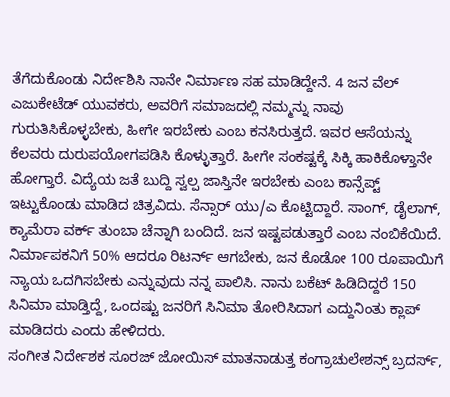ತೆಗೆದುಕೊಂಡು ನಿರ್ದೇಶಿಸಿ ನಾನೇ ನಿರ್ಮಾಣ ಸಹ ಮಾಡಿದ್ದೇನೆ. 4 ಜನ ವೆಲ್ ಎಜುಕೇಟೆಡ್ ಯುವಕರು, ಅವರಿಗೆ ಸಮಾಜದಲ್ಲಿ ನಮ್ಮನ್ನು ನಾವು ಗುರುತಿಸಿಕೊಳ್ಳಬೇಕು, ಹೀಗೇ ಇರಬೇಕು ಎಂಬ ಕನಸಿರುತ್ತದೆ. ಇವರ ಆಸೆಯನ್ನು ಕೆಲವರು ದುರುಪಯೋಗಪಡಿಸಿ ಕೊಳ್ಳುತ್ತಾರೆ. ಹೀಗೇ ಸಂಕಷ್ಟಕ್ಕೆ ಸಿಕ್ಕಿ ಹಾಕಿಕೊಳ್ತಾನೇ ಹೋಗ್ತಾರೆ. ವಿದ್ಯೆಯ ಜತೆ ಬುದ್ದಿ ಸ್ವಲ್ಪ ಜಾಸ್ತಿನೇ ಇರಬೇಕು ಎಂಬ ಕಾನ್ಸೆಪ್ಟ್ ಇಟ್ಟುಕೊಂಡು ಮಾಡಿದ ಚಿತ್ರವಿದು. ಸೆನ್ಸಾರ್ ಯು/ಎ ಕೊಟ್ಟಿದ್ದಾರೆ. ಸಾಂಗ್, ಡೈಲಾಗ್, ಕ್ಯಾಮೆರಾ ವರ್ಕ್ ತುಂಬಾ ಚೆನ್ನಾಗಿ ಬಂದಿದೆ. ಜನ ಇಷ್ಟಪಡುತ್ತಾರೆ ಎಂಬ ನಂಬಿಕೆಯಿದೆ. ನಿರ್ಮಾಪಕನಿಗೆ 50% ಆದರೂ ರಿಟರ್ನ್ ಆಗಬೇಕು, ಜನ ಕೊಡೋ 100 ರೂಪಾಯಿಗೆ ನ್ಯಾಯ ಒದಗಿಸಬೇಕು ಎನ್ನುವುದು ನನ್ನ ಪಾಲಿಸಿ. ನಾನು ಬಕೆಟ್ ಹಿಡಿದಿದ್ದರೆ 150 ಸಿನಿಮಾ ಮಾಡ್ತಿದ್ದೆ, ಒಂದಷ್ಟು ಜನರಿಗೆ ಸಿನಿಮಾ ತೋರಿಸಿದಾಗ ಎದ್ದುನಿಂತು ಕ್ಲಾಪ್ ಮಾಡಿದರು ಎಂದು ಹೇಳಿದರು.
ಸಂಗೀತ ನಿರ್ದೇಶಕ ಸೂರಜ್ ಜೋಯಿಸ್ ಮಾತನಾಡುತ್ತ ಕಂಗ್ರಾಚುಲೇಶನ್ಸ್ ಬ್ರದರ್ಸ್,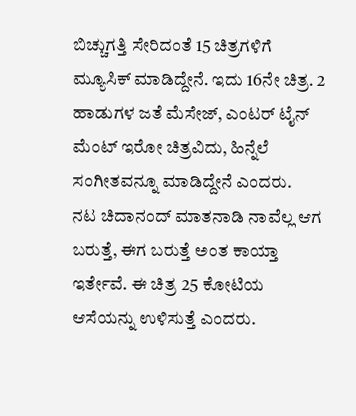ಬಿಚ್ಚುಗತ್ತಿ ಸೇರಿದಂತೆ 15 ಚಿತ್ರಗಳಿಗೆ ಮ್ಯೂಸಿಕ್ ಮಾಡಿದ್ದೇನೆ. ಇದು 16ನೇ ಚಿತ್ರ. 2 ಹಾಡುಗಳ ಜತೆ ಮೆಸೇಜ್, ಎಂಟರ್ ಟೈನ್ ಮೆಂಟ್ ಇರೋ ಚಿತ್ರವಿದು, ಹಿನ್ನೆಲೆ ಸಂಗೀತವನ್ನೂ ಮಾಡಿದ್ದೇನೆ ಎಂದರು.
ನಟ ಚಿದಾನಂದ್ ಮಾತನಾಡಿ ನಾವೆಲ್ಲ ಆಗ ಬರುತ್ತೆ, ಈಗ ಬರುತ್ತೆ ಅಂತ ಕಾಯ್ತಾ ಇರ್ತೇವೆ. ಈ ಚಿತ್ರ 25 ಕೋಟಿಯ ಆಸೆಯನ್ನು ಉಳಿಸುತ್ತೆ ಎಂದರು.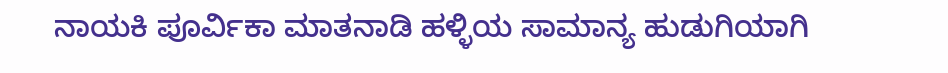ನಾಯಕಿ ಪೂರ್ವಿಕಾ ಮಾತನಾಡಿ ಹಳ್ಳಿಯ ಸಾಮಾನ್ಯ ಹುಡುಗಿಯಾಗಿ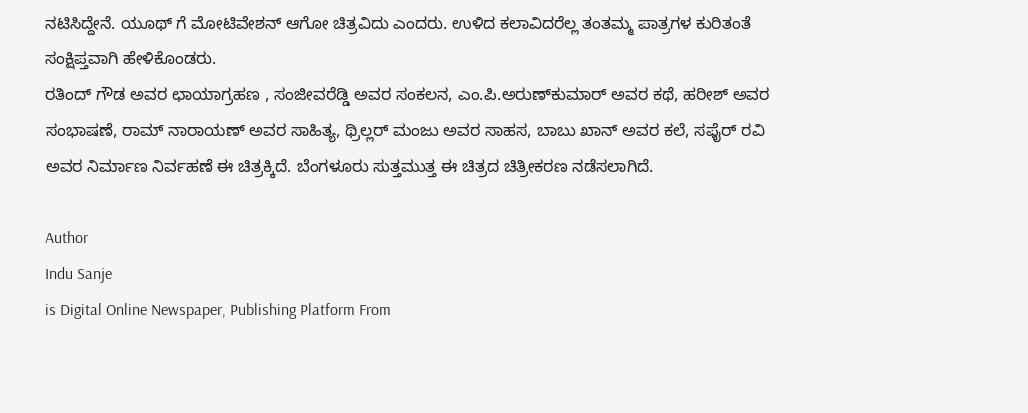ನಟಿಸಿದ್ದೇನೆ. ಯೂಥ್ ಗೆ ಮೋಟಿವೇಶನ್ ಆಗೋ ಚಿತ್ರವಿದು ಎಂದರು. ಉಳಿದ ಕಲಾವಿದರೆಲ್ಲ ತಂತಮ್ಮ ಪಾತ್ರಗಳ ಕುರಿತಂತೆ ಸಂಕ್ಷಿಪ್ತವಾಗಿ ಹೇಳಿಕೊಂಡರು.
ರತಿಂದ್ ಗೌಡ ಅವರ ಛಾಯಾಗ್ರಹಣ , ಸಂಜೀವರೆಡ್ಡಿ ಅವರ ಸಂಕಲನ, ಎಂ.ಪಿ.ಅರುಣ್‌ಕುಮಾರ್ ಅವರ ಕಥೆ, ಹರೀಶ್ ಅವರ ಸಂಭಾಷಣೆ, ರಾಮ್ ನಾರಾಯಣ್ ಅವರ ಸಾಹಿತ್ಯ, ಥ್ರಿಲ್ಲರ್ ಮಂಜು ಅವರ ಸಾಹಸ, ಬಾಬು ಖಾನ್ ಅವರ ಕಲೆ, ಸಫೈರ್ ರವಿ ಅವರ ನಿರ್ಮಾಣ ನಿರ್ವಹಣೆ ಈ ಚಿತ್ರಕ್ಕಿದೆ. ಬೆಂಗಳೂರು ಸುತ್ತಮುತ್ತ ಈ ಚಿತ್ರದ ಚಿತ್ರೀಕರಣ ನಡೆಸಲಾಗಿದೆ.

Author
Indu Sanje
is Digital Online Newspaper, Publishing Platform From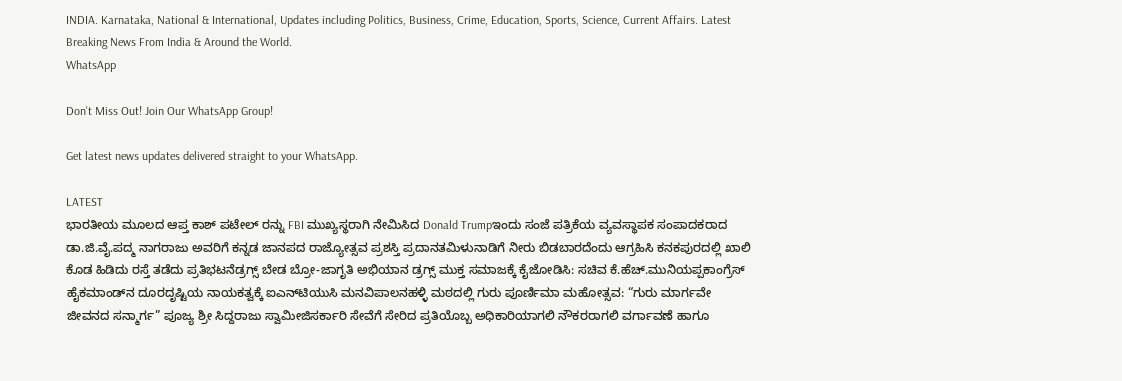INDIA. Karnataka, National & International, Updates including Politics, Business, Crime, Education, Sports, Science, Current Affairs. Latest Breaking News From India & Around the World.
WhatsApp

Don't Miss Out! Join Our WhatsApp Group!

Get latest news updates delivered straight to your WhatsApp.

LATEST
ಭಾರತೀಯ ಮೂಲದ ಆಪ್ತ ಕಾಶ್ ಪಟೇಲ್ ರನ್ನು FBI ಮುಖ್ಯಸ್ಥರಾಗಿ ನೇಮಿಸಿದ Donald Trumpಇಂದು ಸಂಜೆ ಪತ್ರಿಕೆಯ ವ್ಯವಸ್ಥಾಪಕ ಸಂಪಾದಕರಾದ ಡಾ.ಜಿ.ವೈ.ಪದ್ಮ ನಾಗರಾಜು ಅವರಿಗೆ ಕನ್ನಡ ಜಾನಪದ ರಾಜ್ಯೋತ್ಸವ ಪ್ರಶಸ್ತಿ ಪ್ರದಾನತಮಿಳುನಾಡಿಗೆ ನೀರು ಬಿಡಬಾರದೆಂದು ಆಗ್ರಹಿಸಿ ಕನಕಪುರದಲ್ಲಿ ಖಾಲಿ ಕೊಡ ಹಿಡಿದು ರಸ್ತೆ ತಡೆದು ಪ್ರತಿಭಟನೆಡ್ರಗ್ಸ್ ಬೇಡ ಬ್ರೋ-ಜಾಗೃತಿ ಅಭಿಯಾನ ಡ್ರಗ್ಸ್ ಮುಕ್ತ ಸಮಾಜಕ್ಕೆ ಕೈಜೋಡಿಸಿ: ಸಚಿವ ಕೆ.ಹೆಚ್.ಮುನಿಯಪ್ಪಕಾಂಗ್ರೆಸ್ ಹೈಕಮಾಂಡ್‌ನ ದೂರದೃಷ್ಟಿಯ ನಾಯಕತ್ವಕ್ಕೆ ಐಎನ್‌ಟಿಯುಸಿ ಮನವಿಪಾಲನಹಳ್ಳಿ ಮಠದಲ್ಲಿ ಗುರು ಪೂರ್ಣಿಮಾ ಮಹೋತ್ಸವ: “ಗುರು ಮಾರ್ಗವೇ ಜೀವನದ ಸನ್ಮಾರ್ಗ” ಪೂಜ್ಯ ಶ್ರೀ ಸಿದ್ದರಾಜು ಸ್ವಾಮೀಜಿಸರ್ಕಾರಿ ಸೇವೆಗೆ ಸೇರಿದ ಪ್ರತಿಯೊಬ್ಬ ಅಧಿಕಾರಿಯಾಗಲಿ ನೌಕರರಾಗಲಿ ವರ್ಗಾವಣೆ ಹಾಗೂ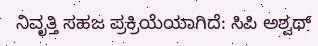ನಿವೃತ್ತಿ ಸಹಜ ಪ್ರಕ್ರಿಯೆಯಾಗಿದೆ: ಸಿಪಿ ಅಶ್ವಥ್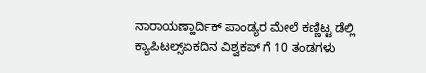ನಾರಾಯಣ್ಹಾರ್ದಿಕ್ ಪಾಂಡ್ಯರ ಮೇಲೆ ಕಣ್ಣಿಟ್ಟ ಡೆಲ್ಲಿ ಕ್ಯಾಪಿಟಲ್ಸ್ಏಕದಿನ ವಿಶ್ವಕಪ್ ಗೆ 10 ತಂಡಗಳು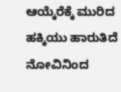ಆಯ್ಕೆರೆಕ್ಕೆ ಮುರಿದ ಹಕ್ಕಿಯು ಹಾರುತಿದೆ ನೋವಿನಿಂದ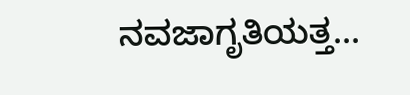ನವಜಾಗೃತಿಯತ್ತ...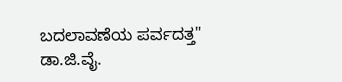ಬದಲಾವಣೆಯ ಪರ್ವದತ್ತ" ಡಾ.ಜಿ.ವೈ.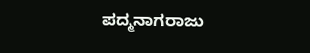ಪದ್ಮನಾಗರಾಜು